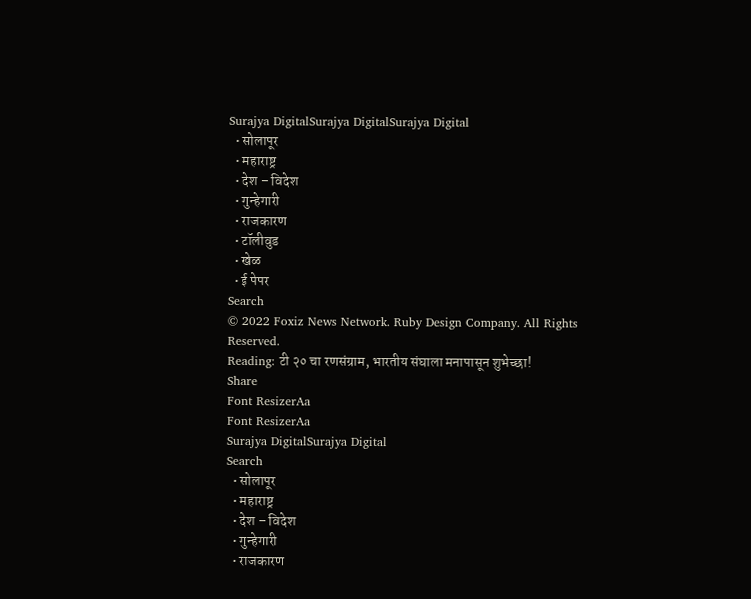Surajya DigitalSurajya DigitalSurajya Digital
  • सोलापूर
  • महाराष्ट्र
  • देश – विदेश
  • गुन्हेगारी
  • राजकारण
  • टॉलीवुड
  • खेळ
  • ई पेपर
Search
© 2022 Foxiz News Network. Ruby Design Company. All Rights Reserved.
Reading: टी २० चा रणसंग्राम, भारतीय संघाला मनापासून शुभेच्छा!
Share
Font ResizerAa
Font ResizerAa
Surajya DigitalSurajya Digital
Search
  • सोलापूर
  • महाराष्ट्र
  • देश – विदेश
  • गुन्हेगारी
  • राजकारण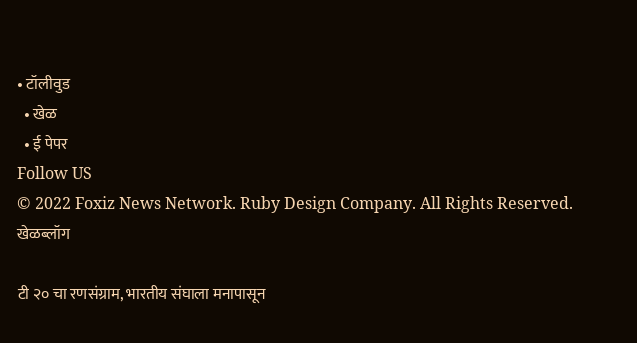• टॉलीवुड
  • खेळ
  • ई पेपर
Follow US
© 2022 Foxiz News Network. Ruby Design Company. All Rights Reserved.
खेळब्लॉग

टी २० चा रणसंग्राम, भारतीय संघाला मनापासून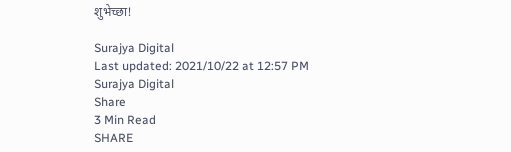शुभेच्छा!

Surajya Digital
Last updated: 2021/10/22 at 12:57 PM
Surajya Digital
Share
3 Min Read
SHARE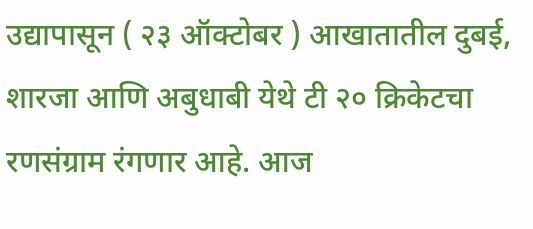उद्यापासून ( २३ ऑक्टोबर ) आखातातील दुबई, शारजा आणि अबुधाबी येथे टी २० क्रिकेटचा रणसंग्राम रंगणार आहे. आज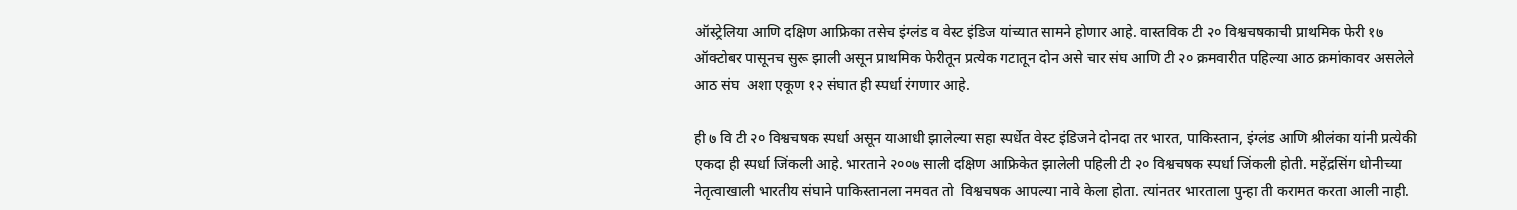ऑस्ट्रेलिया आणि दक्षिण आफ्रिका तसेच इंग्लंड व वेस्ट इंडिज यांच्यात सामने होणार आहे. वास्तविक टी २० विश्वचषकाची प्राथमिक फेरी १७ ऑक्टोबर पासूनच सुरू झाली असून प्राथमिक फेरीतून प्रत्येक गटातून दोन असे चार संघ आणि टी २० क्रमवारीत पहिल्या आठ क्रमांकावर असलेले आठ संघ  अशा एकूण १२ संघात ही स्पर्धा रंगणार आहे.

ही ७ वि टी २० विश्वचषक स्पर्धा असून याआधी झालेल्या सहा स्पर्धेत वेस्ट इंडिजने दोनदा तर भारत, पाकिस्तान, इंग्लंड आणि श्रीलंका यांनी प्रत्येकी एकदा ही स्पर्धा जिंकली आहे. भारताने २००७ साली दक्षिण आफ्रिकेत झालेली पहिली टी २० विश्वचषक स्पर्धा जिंकली होती. महेंद्रसिंग धोनीच्या नेतृत्वाखाली भारतीय संघाने पाकिस्तानला नमवत तो  विश्वचषक आपल्या नावे केला होता. त्यांनतर भारताला पुन्हा ती करामत करता आली नाही.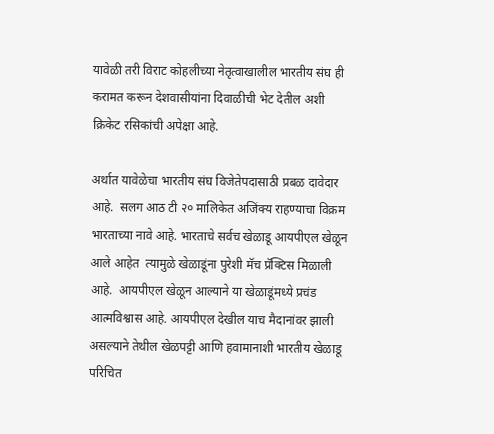यावेळी तरी विराट कोहलीच्या नेतृत्वाखालील भारतीय संघ ही करामत करून देशवासीयांना दिवाळीची भेट देतील अशी क्रिकेट रसिकांची अपेक्षा आहे.

अर्थात यावेळेचा भारतीय संघ विजेतेपदासाठी प्रबळ दावेदार आहे.  सलग आठ टी २० मालिकेत अजिंक्य राहण्याचा विक्रम भारताच्या नावे आहे. भारताचे सर्वच खेळाडू आयपीएल खेळून आले आहेत  त्यामुळे खेळाडूंना पुरेशी मॅच प्रॅक्टिस मिळाली आहे.  आयपीएल खेळून आल्याने या खेळाडूंमध्ये प्रचंड आत्मविश्वास आहे. आयपीएल देखील याच मैदानांवर झाली असल्याने तेथील खेळपट्टी आणि हवामानाशी भारतीय खेळाडू परिचित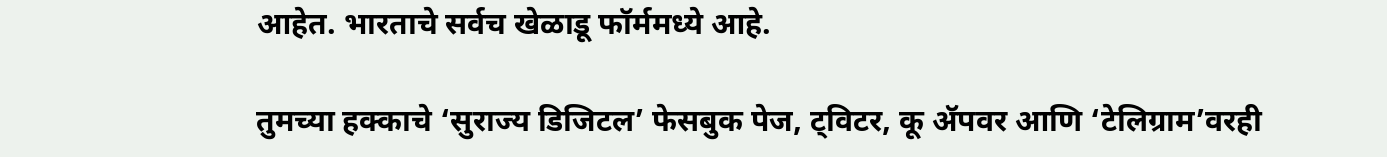आहेत. भारताचे सर्वच खेळाडू फॉर्ममध्ये आहे.

तुमच्या हक्काचे ‘सुराज्य डिजिटल’ फेसबुक पेज, ट्विटर, कू ॲपवर आणि ‘टेलिग्राम’वरही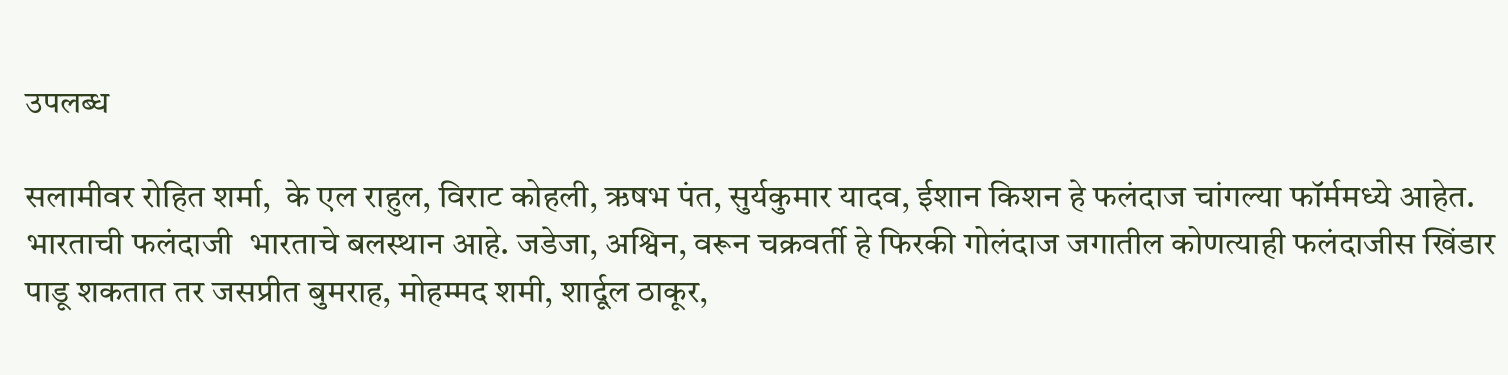उपलब्ध

सलामीवर रोहित शर्मा,  के एल राहुल, विराट कोहली, ऋषभ पंत, सुर्यकुमार यादव, ईशान किशन हे फलंदाज चांगल्या फॉर्ममध्ये आहेत. भारताची फलंदाजी  भारताचे बलस्थान आहे. जडेजा, अश्विन, वरून चक्रवर्ती हे फिरकी गोलंदाज जगातील कोणत्याही फलंदाजीस खिंडार पाडू शकतात तर जसप्रीत बुमराह, मोहम्मद शमी, शार्दूल ठाकूर,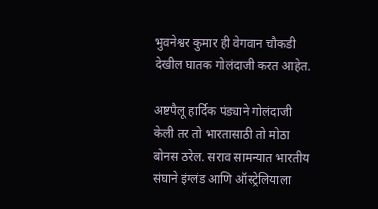भुवनेश्वर कुमार ही वेगवान चौकडी  देखील घातक गोलंदाजी करत आहेत.

अष्टपैलू हार्दिक पंड्याने गोलंदाजी केली तर तो भारतासाठी तो मोठा बोनस ठरेल. सराव सामन्यात भारतीय संघाने इंग्लंड आणि ऑस्ट्रेलियाला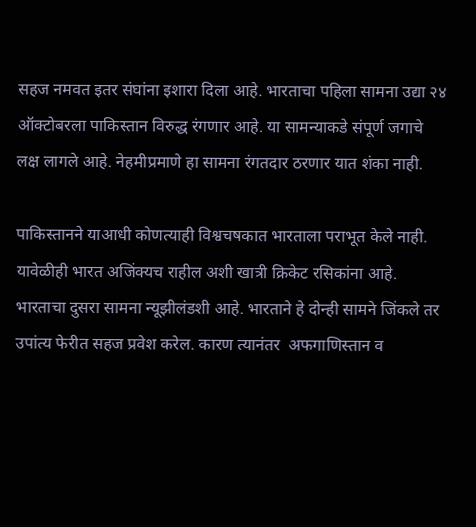सहज नमवत इतर संघांना इशारा दिला आहे. भारताचा पहिला सामना उद्या २४ ऑक्टोबरला पाकिस्तान विरुद्ध रंगणार आहे. या सामन्याकडे संपूर्ण जगाचे लक्ष लागले आहे. नेहमीप्रमाणे हा सामना रंगतदार ठरणार यात शंका नाही.

पाकिस्तानने याआधी कोणत्याही विश्वचषकात भारताला पराभूत केले नाही. यावेळीही भारत अजिंक्यच राहील अशी खात्री क्रिकेट रसिकांना आहे. भारताचा दुसरा सामना न्यूझीलंडशी आहे. भारताने हे दोन्ही सामने जिंकले तर उपांत्य फेरीत सहज प्रवेश करेल. कारण त्यानंतर  अफगाणिस्तान व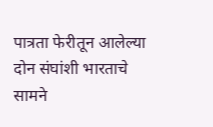पात्रता फेरीतून आलेल्या दोन संघांशी भारताचे सामने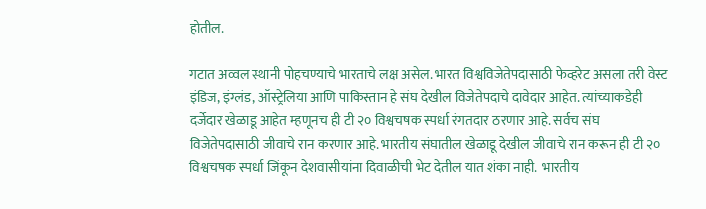होतील.

गटात अव्वल स्थानी पोहचण्याचे भारताचे लक्ष असेल. भारत विश्वविजेतेपदासाठी फेव्हरेट असला तरी वेस्ट इंडिज, इंग्लंड, ऑस्ट्रेलिया आणि पाकिस्तान हे संघ देखील विजेतेपदाचे दावेदार आहेत. त्यांच्याकडेही दर्जेदार खेळाडू आहेत म्हणूनच ही टी २० विश्वचषक स्पर्धा रंगतदार ठरणार आहे. सर्वच संघ विजेतेपदासाठी जीवाचे रान करणार आहे. भारतीय संघातील खेळाडू देखील जीवाचे रान करून ही टी २० विश्वचषक स्पर्धा जिंकून देशवासीयांना दिवाळीची भेट देतील यात शंका नाही.  भारतीय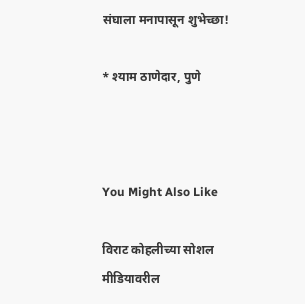संघाला मनापासून शुभेच्छा!

* श्याम ठाणेदार, पुणे



You Might Also Like

विराट कोहलीच्या सोशल मीडियावरील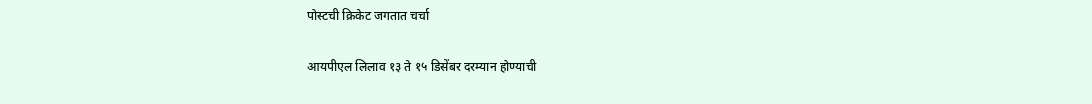पोस्टची क्रिकेट जगतात चर्चा

आयपीएल लिलाव १३ ते १५ डिसेंबर दरम्यान होण्याची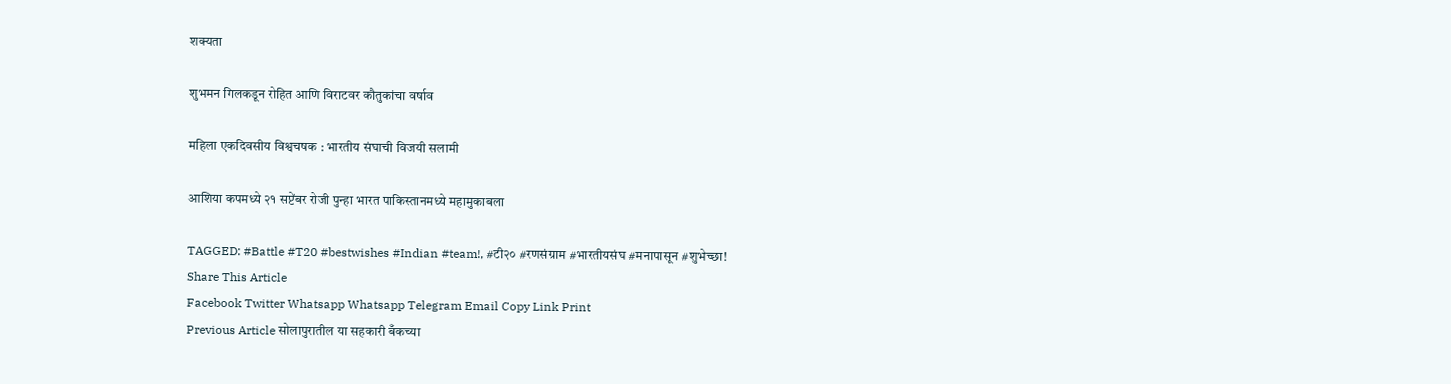शक्यता

शुभमन गिलकडून रोहित आणि विराटवर कौतुकांचा वर्षाव

महिला एकदिवसीय विश्वचषक : भारतीय संघाची विजयी सलामी

आशिया कपमध्ये २१ सप्टेंबर रोजी पुन्हा भारत पाकिस्तानमध्ये महामुकाबला

TAGGED: #Battle #T20 #bestwishes #Indian #team!, #टी२० #रणसंग्राम #भारतीयसंघ #मनापासून #शुभेच्छा!
Share This Article
Facebook Twitter Whatsapp Whatsapp Telegram Email Copy Link Print
Previous Article सोलापुरातील या सहकारी बँकच्या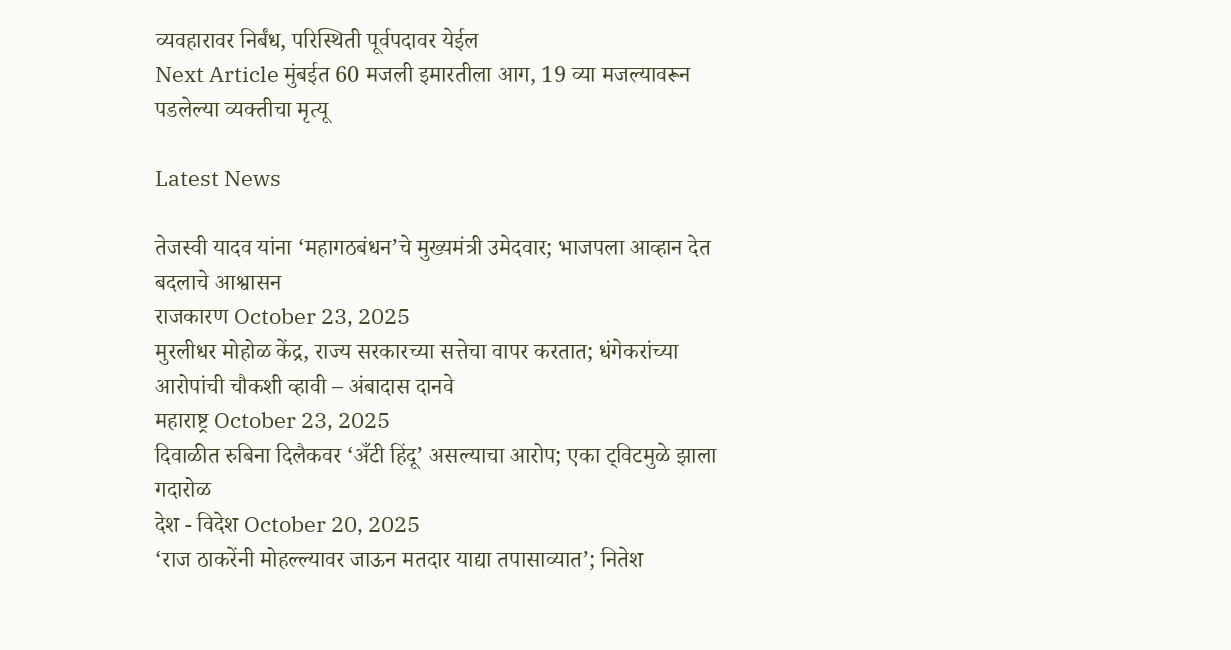व्यवहारावर निर्बंध, परिस्थिती पूर्वपदावर येईल
Next Article मुंबईत 60 मजली इमारतीला आग, 19 व्या मजल्यावरून पडलेल्या व्यक्तीचा मृत्यू

Latest News

तेजस्वी यादव यांना ‘महागठबंधन’चे मुख्यमंत्री उमेदवार; भाजपला आव्हान देत बदलाचे आश्वासन
राजकारण October 23, 2025
मुरलीधर मोहोळ केंद्र, राज्य सरकारच्या सत्तेचा वापर करतात; धंगेकरांच्या आरोपांची चौकशी व्हावी – अंबादास दानवे
महाराष्ट्र October 23, 2025
दिवाळीत रुबिना दिलैकवर ‘अँटी हिंदू’ असल्याचा आरोप; एका ट्विटमुळे झाला गदारोळ
देश - विदेश October 20, 2025
‘राज ठाकरेंनी मोहल्ल्यावर जाऊन मतदार याद्या तपासाव्यात’; नितेश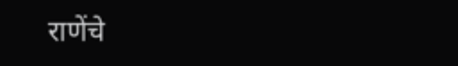राणेंचे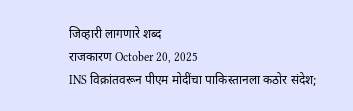जिव्हारी लागणारे शब्द
राजकारण October 20, 2025
INS विक्रांतवरून पीएम मोदींचा पाकिस्तानला कठोर संदेश;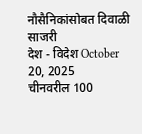नौसैनिकांसोबत दिवाळी साजरी
देश - विदेश October 20, 2025
चीनवरील 100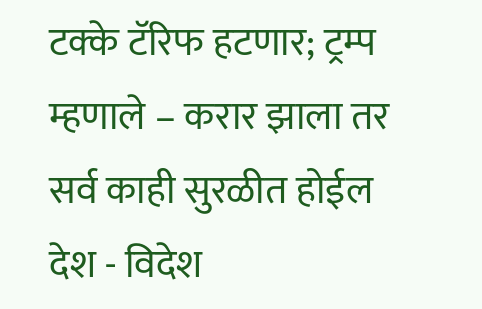टक्के टॅरिफ हटणार; ट्रम्प म्हणाले – करार झाला तर सर्व काही सुरळीत होईल
देश - विदेश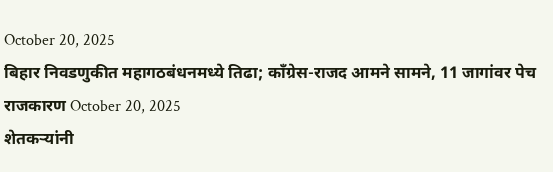October 20, 2025
बिहार निवडणुकीत महागठबंधनमध्ये तिढा; काँग्रेस-राजद आमने सामने, 11 जागांवर पेच
राजकारण October 20, 2025
शेतकऱ्यांनी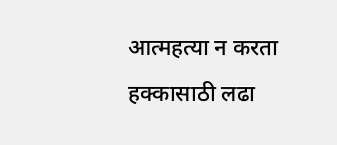आत्महत्या न करता हक्कासाठी लढा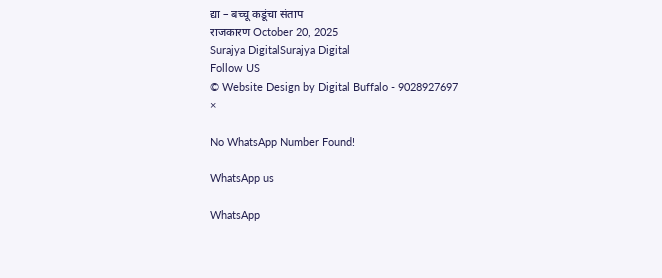द्या – बच्चू कडूंचा संताप
राजकारण October 20, 2025
Surajya DigitalSurajya Digital
Follow US
© Website Design by Digital Buffalo - 9028927697
×

No WhatsApp Number Found!

WhatsApp us

WhatsApp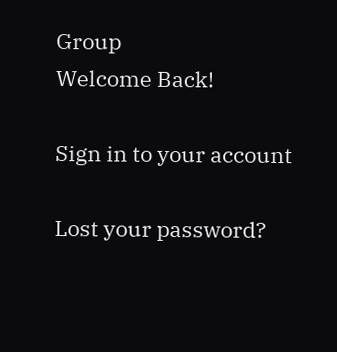Group
Welcome Back!

Sign in to your account

Lost your password?